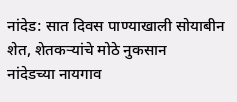नांदेड: सात दिवस पाण्याखाली सोयाबीन शेत, शेतकऱ्यांचे मोठे नुकसान
नांदेडच्या नायगाव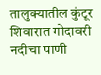तालुक्यातील कुंटूर शिवारात गोदावरी नदीचा पाणी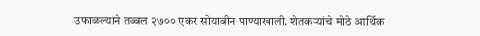उफाळल्याने तब्बल २७०० एकर सोयाबीन पाण्याखाली. शेतकऱ्यांचे मोठे आर्थिक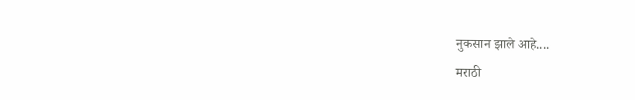नुकसान झाले आहे....
मराठी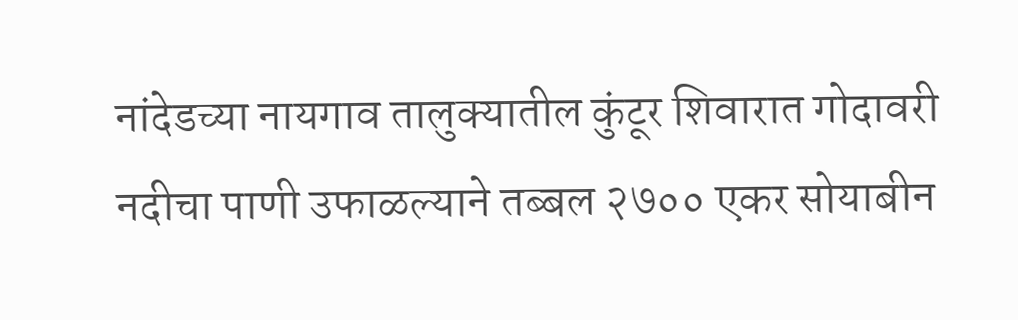नांदेडच्या नायगाव तालुक्यातील कुंटूर शिवारात गोदावरी नदीचा पाणी उफाळल्याने तब्बल २७०० एकर सोयाबीन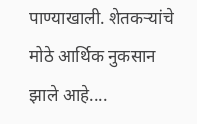पाण्याखाली. शेतकऱ्यांचे मोठे आर्थिक नुकसान झाले आहे....